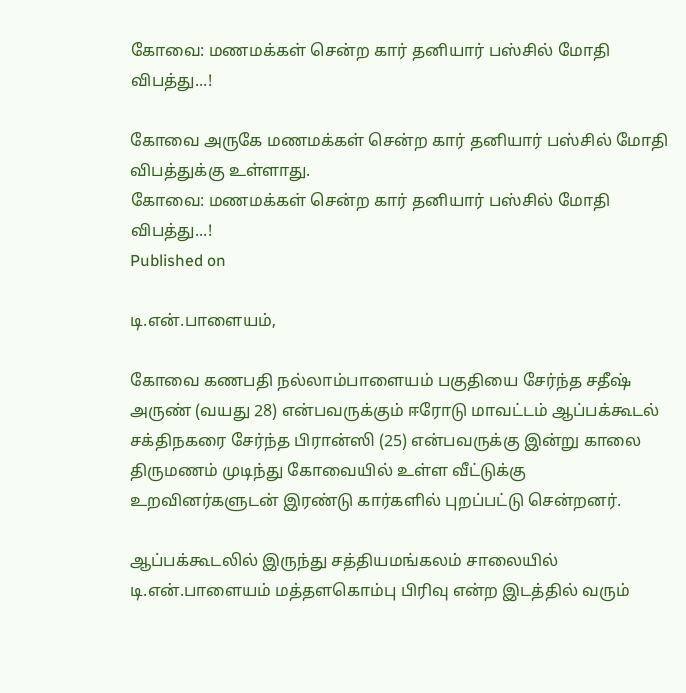கோவை: மணமக்கள் சென்ற கார் தனியார் பஸ்சில் மோதி விபத்து...!

கோவை அருகே மணமக்கள் சென்ற கார் தனியார் பஸ்சில் மோதி விபத்துக்கு உள்ளாது.
கோவை: மணமக்கள் சென்ற கார் தனியார் பஸ்சில் மோதி விபத்து...!
Published on

டி.என்.பாளையம்,

கோவை கணபதி நல்லாம்பாளையம் பகுதியை சேர்ந்த சதீஷ் அருண் (வயது 28) என்பவருக்கும் ஈரோடு மாவட்டம் ஆப்பக்கூடல் சக்திநகரை சேர்ந்த பிரான்ஸி (25) என்பவருக்கு இன்று காலை திருமணம் முடிந்து கோவையில் உள்ள வீட்டுக்கு உறவினர்களுடன் இரண்டு கார்களில் புறப்பட்டு சென்றனர்.

ஆப்பக்கூடலில் இருந்து சத்தியமங்கலம் சாலையில் டி.என்.பாளையம் மத்தளகொம்பு பிரிவு என்ற இடத்தில் வரும்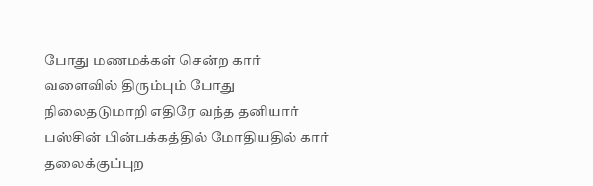போது மணமக்கள் சென்ற கார் வளைவில் திரும்பும் போது நிலைதடுமாறி எதிரே வந்த தனியார் பஸ்சின் பின்பக்கத்தில் மோதியதில் கார் தலைக்குப்புற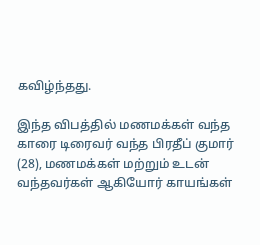கவிழ்ந்தது.

இந்த விபத்தில் மணமக்கள் வந்த காரை டிரைவர் வந்த பிரதீப் குமார் (28), மணமக்கள் மற்றும் உடன் வந்தவர்கள் ஆகியோர் காயங்கள்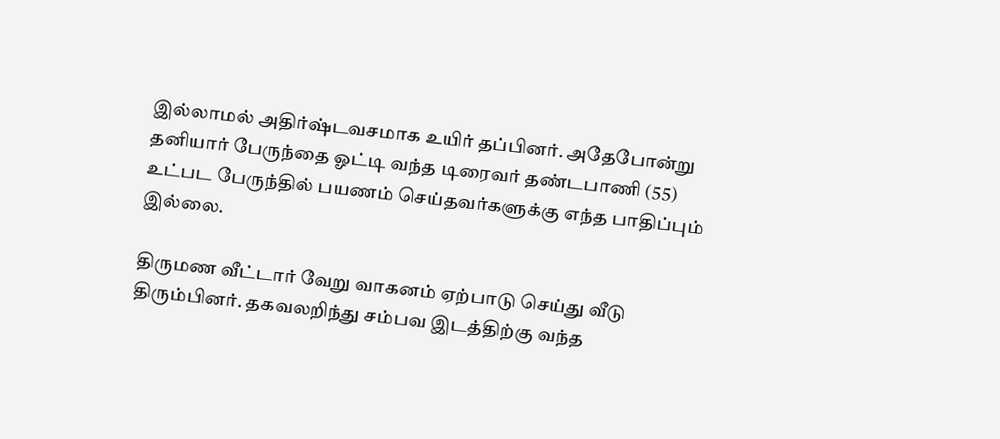இல்லாமல் அதிர்ஷ்டவசமாக உயிர் தப்பினர். அதேபோன்று தனியார் பேருந்தை ஓட்டி வந்த டிரைவர் தண்டபாணி (55) உட்பட பேருந்தில் பயணம் செய்தவர்களுக்கு எந்த பாதிப்பும் இல்லை.

திருமண வீட்டார் வேறு வாகனம் ஏற்பாடு செய்து வீடு திரும்பினர். தகவலறிந்து சம்பவ இடத்திற்கு வந்த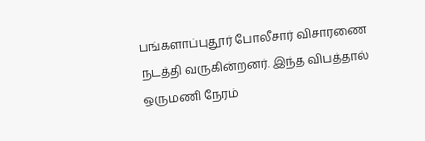பங்களாப்புதூர் போலீசார் விசாரணை நடத்தி வருகின்றனர். இந்த விபத்தால் ஒருமணி நேரம்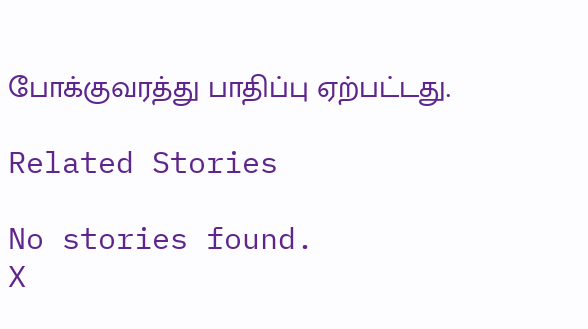போக்குவரத்து பாதிப்பு ஏற்பட்டது.

Related Stories

No stories found.
X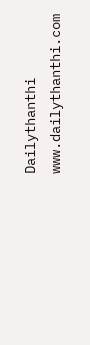Dailythanthi
www.dailythanthi.com